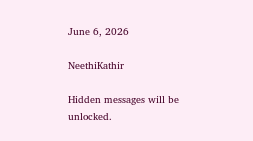June 6, 2026

NeethiKathir

Hidden messages will be unlocked.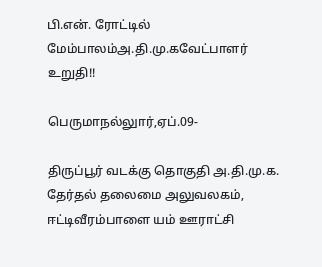பி.என். ரோட்டில் மேம்பாலம்அ.தி.மு.கவேட்பாளர் உறுதி!!

பெருமாநல்லுார்,ஏப்.09-

திருப்பூர் வடக்கு தொகுதி அ.தி.மு.க. தேர்தல் தலைமை அலுவலகம், ஈட்டிவீரம்பாளை யம் ஊராட்சி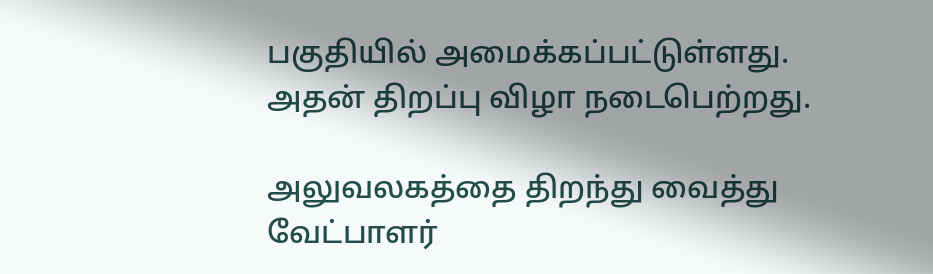பகுதியில் அமைக்கப்பட்டுள்ளது. அதன் திறப்பு விழா நடைபெற்றது.

அலுவலகத்தை திறந்து வைத்து வேட்பாளர்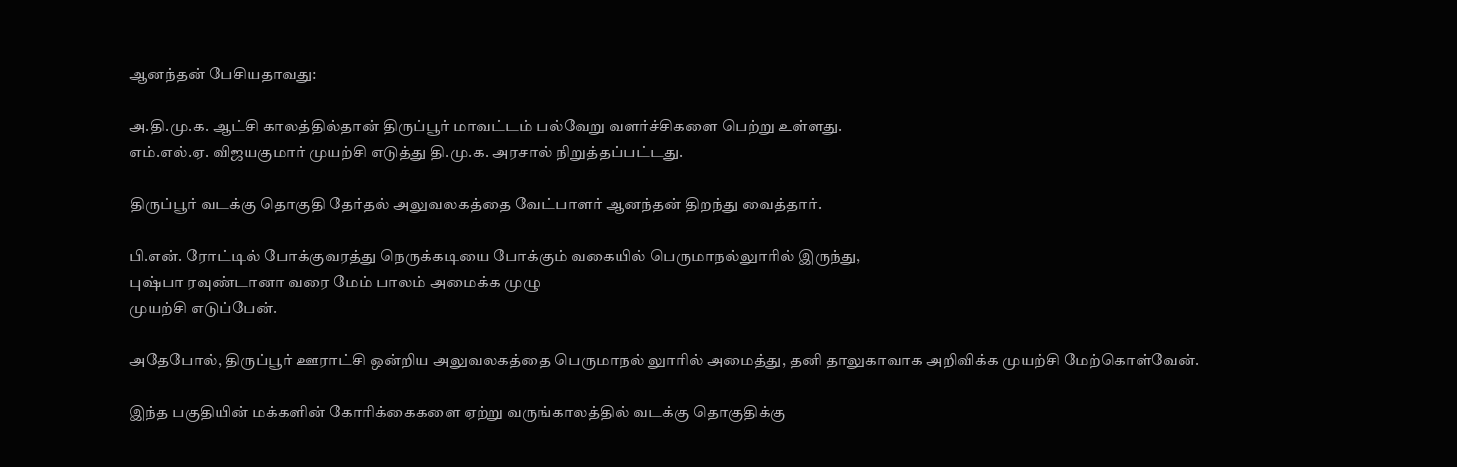ஆனந்தன் பேசியதாவது:

அ.தி.மு.க. ஆட்சி காலத்தில்தான் திருப்பூர் மாவட்டம் பல்வேறு வளர்ச்சிகளை பெற்று உள்ளது.
எம்.எல்.ஏ. விஜயகுமார் முயற்சி எடுத்து தி.மு.க. அரசால் நிறுத்தப்பட்டது.

திருப்பூர் வடக்கு தொகுதி தேர்தல் அலுவலகத்தை வேட்பாளர் ஆனந்தன் திறந்து வைத்தார்.

பி.என். ரோட்டில் போக்குவரத்து நெருக்கடியை போக்கும் வகையில் பெருமாநல்லுாரில் இருந்து,
புஷ்பா ரவுண்டானா வரை மேம் பாலம் அமைக்க முழு
முயற்சி எடுப்பேன்.

அதேபோல், திருப்பூர் ஊராட்சி ஒன்றிய அலுவலகத்தை பெருமாநல் லுாரில் அமைத்து, தனி தாலுகாவாக அறிவிக்க முயற்சி மேற்கொள்வேன்.

இந்த பகுதியின் மக்களின் கோரிக்கைகளை ஏற்று வருங்காலத்தில் வடக்கு தொகுதிக்கு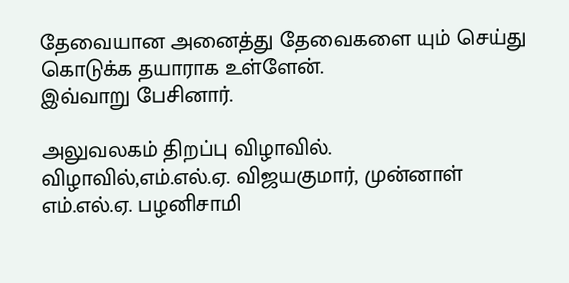தேவையான அனைத்து தேவைகளை யும் செய்து கொடுக்க தயாராக உள்ளேன்.
இவ்வாறு பேசினார்.

அலுவலகம் திறப்பு விழாவில்.
விழாவில்,எம்.எல்.ஏ. விஜயகுமார், முன்னாள் எம்.எல்.ஏ. பழனிசாமி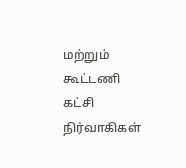மற்றும் கூட்டணி கட்சி நிர்வாகிகள்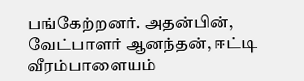பங்கேற்றனர். அதன்பின்,
வேட்பாளர் ஆனந்தன், ஈட்டி வீரம்பாளையம்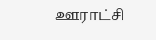ஊராட்சி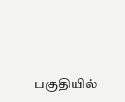பகுதியில்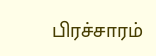பிரச்சாரம்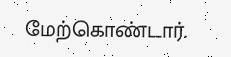மேற்கொண்டார்.